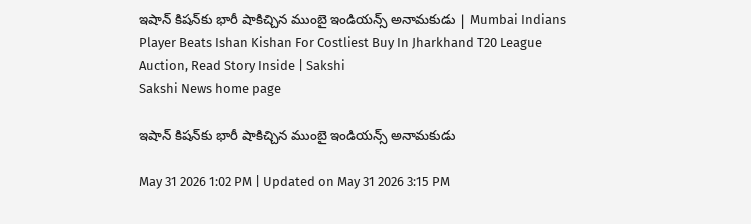ఇషాన్ కిషన్‌కు భారీ షాకిచ్చిన ముంబై ఇండియన్స్‌ అనామకుడు | Mumbai Indians Player Beats Ishan Kishan For Costliest Buy In Jharkhand T20 League Auction, Read Story Inside | Sakshi
Sakshi News home page

ఇషాన్ కిషన్‌కు భారీ షాకిచ్చిన ముంబై ఇండియన్స్‌ అనామకుడు

May 31 2026 1:02 PM | Updated on May 31 2026 3:15 PM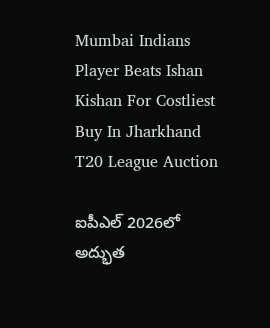Mumbai Indians Player Beats Ishan Kishan For Costliest Buy In Jharkhand T20 League Auction

ఐపీఎల్ 2026లో అద్భుత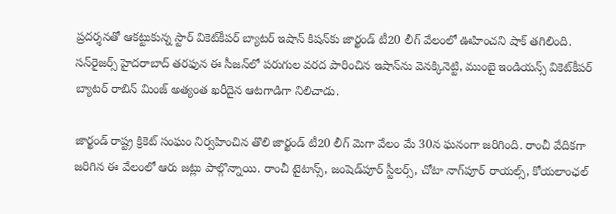ప్రదర్శనతో ఆకట్టుకున్న స్టార్ వికెట్‌కీపర్ బ్యాటర్ ఇషాన్‌ కిషన్‌కు జార్ఖండ్ టీ20 లీగ్ వేలంలో ఊహించని షాక్ తగిలింది. సన్‌రైజర్స్ హైదరాబాద్ తరఫున ఈ సీజన్‌లో పరుగుల వరద పారించిన ఇషాన్‌ను వెనక్కినెట్టి, ముంబై ఇండియన్స్‌ వికెట్‌కీపర్‌ బ్యాటర్‌ రాబిన్‌ మింజ్‌ అత్యంత ఖరీదైన ఆటగాడిగా నిలిచాడు.

జార్ఖండ్ రాష్ట్ర క్రికెట్ సంఘం నిర్వహించిన తొలి జార్ఖండ్ టీ20 లీగ్ మెగా వేలం మే 30న ఘనంగా జరిగింది. రాంచీ వేదికగా జరిగిన ఈ వేలంలో ఆరు జట్లు పాల్గొన్నాయి. రాంచీ టైటాన్స్‌, జంషెడ్‌పూర్‌ స్టీలర్స్‌, చోటా నాగ్‌పూర్‌ రాయల్స్‌, కోయలాంఛల్‌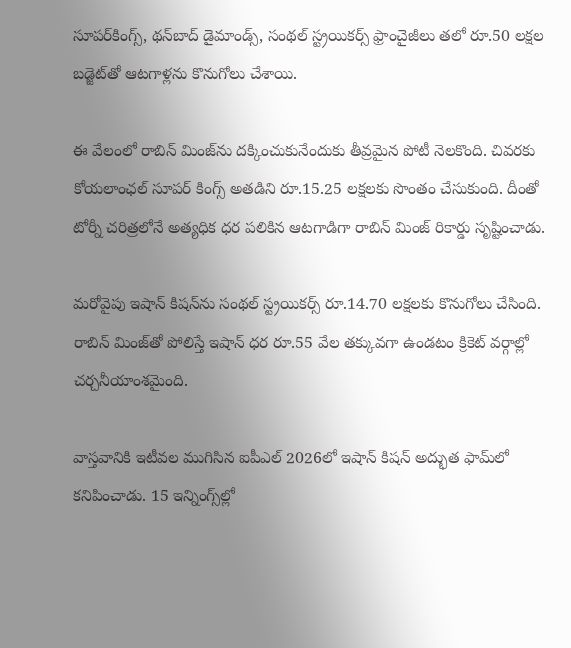సూపర్‌కింగ్స్‌, థన్‌బాద్‌ డైమాండ్స్‌, సంథల్‌ స్ట్రయికర్స్‌ ఫ్రాంచైజీలు తలో రూ.50 లక్షల బడ్జెట్‌తో ఆటగాళ్లను కొనుగోలు చేశాయి.

ఈ వేలంలో రాబిన్ మింజ్‌ను దక్కించుకునేందుకు తీవ్రమైన పోటీ నెలకొంది. చివరకు కోయలాంఛల్ సూపర్ కింగ్స్ అతడిని రూ.15.25 లక్షలకు సొంతం చేసుకుంది. దీంతో టోర్నీ చరిత్రలోనే అత్యధిక ధర పలికిన ఆటగాడిగా రాబిన్ మింజ్ రికార్డు సృష్టించాడు.

మరోవైపు ఇషాన్ కిషన్‌ను సంథల్ స్ట్రయికర్స్ రూ.14.70 లక్షలకు కొనుగోలు చేసింది. రాబిన్ మింజ్‌తో పోలిస్తే ఇషాన్ ధర రూ.55 వేల తక్కువగా ఉండటం క్రికెట్ వర్గాల్లో చర్చనీయాంశమైంది.

వాస్తవానికి ఇటీవల ముగిసిన ఐపీఎల్ 2026లో ఇషాన్ కిషన్ అద్భుత ఫామ్‌లో కనిపించాడు. 15 ఇన్నింగ్స్‌ల్లో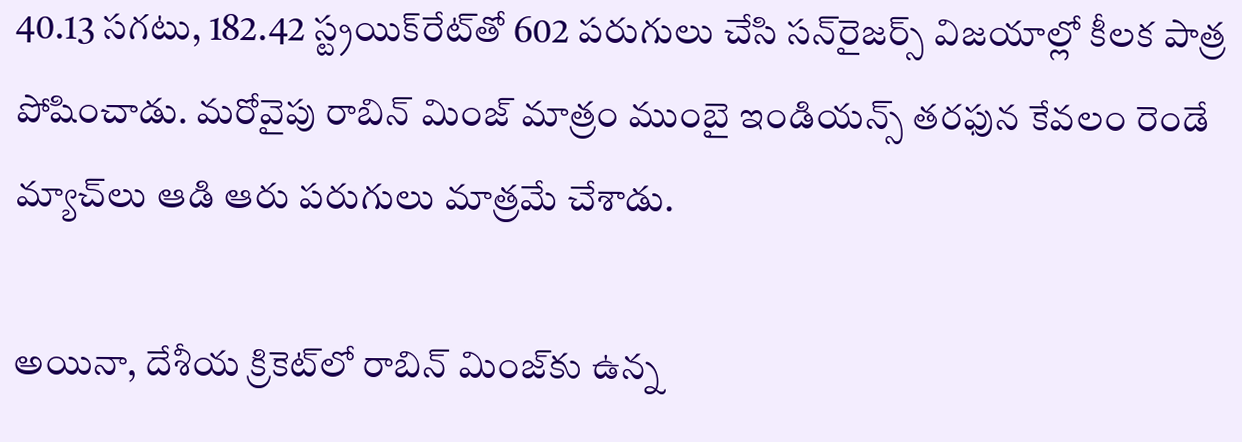40.13 సగటు, 182.42 స్ట్రయిక్‌రేట్‌తో 602 పరుగులు చేసి సన్‌రైజర్స్ విజయాల్లో కీలక పాత్ర పోషించాడు. మరోవైపు రాబిన్ మింజ్ మాత్రం ముంబై ఇండియన్స్ తరఫున కేవలం రెండే మ్యాచ్‌లు ఆడి ఆరు పరుగులు మాత్రమే చేశాడు.

అయినా, దేశీయ క్రికెట్‌లో రాబిన్ మింజ్‌కు ఉన్న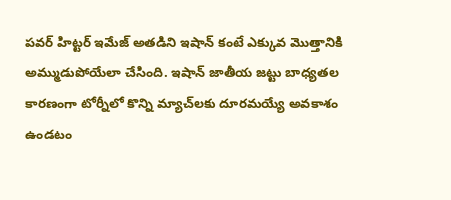పవర్ హిట్టర్ ఇమేజ్ అతడిని ఇషాన్‌ కంటే ఎక్కువ మొత్తానికి అమ్ముడుపోయేలా చేసింది. ఇషాన్ జాతీయ జట్టు బాధ్యతల కారణంగా టోర్నీలో కొన్ని మ్యాచ్‌లకు దూరమయ్యే అవకాశం ఉండటం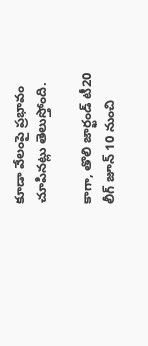కూడా వేలంపై ప్రభావం చూపినట్లు తెలుస్తోంది.

కాగా, తొలి జార్ఖండ్‌ టీ20 లీగ్‌ జూన్ 10 నుంచి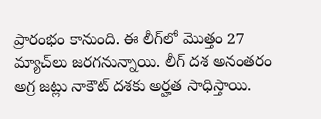ప్రారంభం కానుంది. ఈ లీగ్‌లో మొత్తం 27 మ్యాచ్‌లు జరగనున్నాయి. లీగ్ దశ అనంతరం అగ్ర జట్లు నాకౌట్ దశకు అర్హత సాధిస్తాయి.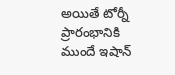అయితే టోర్నీ ప్రారంభానికి ముందే ఇషాన్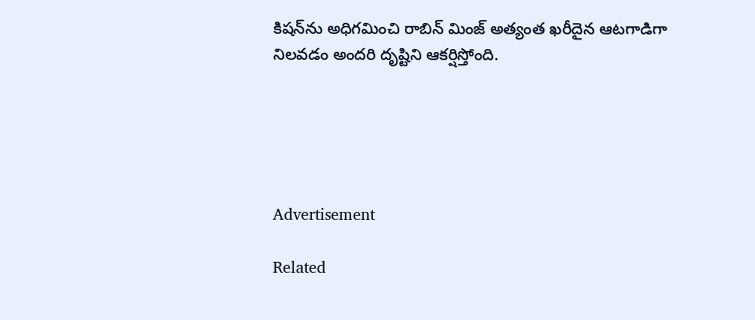కిషన్‌ను అధిగమించి రాబిన్ మింజ్ అత్యంత ఖరీదైన ఆటగాడిగా నిలవడం అందరి దృష్టిని ఆకర్షిస్తోంది.





Advertisement

Related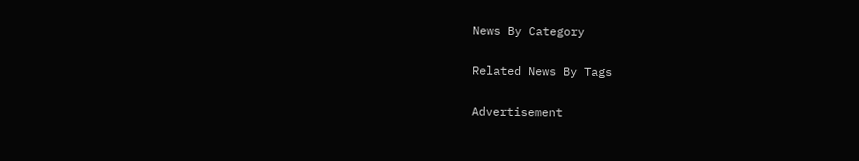News By Category

Related News By Tags

Advertisement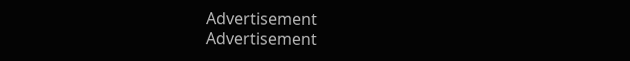Advertisement
Advertisement